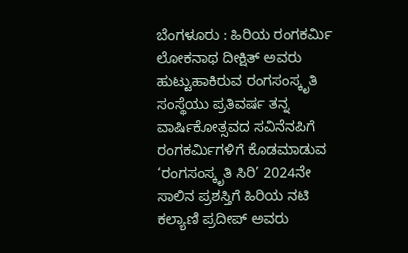ಬೆಂಗಳೂರು : ಹಿರಿಯ ರಂಗಕರ್ಮಿ ಲೋಕನಾಥ ದೀಕ್ಷಿತ್ ಅವರು ಹುಟ್ಟುಹಾಕಿರುವ ರಂಗಸಂಸ್ಕೃತಿ ಸಂಸ್ಥೆಯು ಪ್ರತಿವರ್ಷ ತನ್ನ ವಾರ್ಷಿಕೋತ್ಸವದ ಸವಿನೆನಪಿಗೆ ರಂಗಕರ್ಮಿಗಳಿಗೆ ಕೊಡಮಾಡುವ ‘ರಂಗಸಂಸ್ಕೃತಿ ಸಿರಿ’ 2024ನೇ ಸಾಲಿನ ಪ್ರಶಸ್ತಿಗೆ ಹಿರಿಯ ನಟಿ ಕಲ್ಯಾಣಿ ಪ್ರದೀಪ್ ಅವರು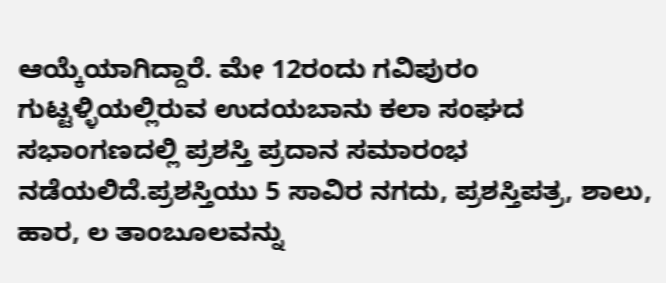ಆಯ್ಕೆಯಾಗಿದ್ದಾರೆ. ಮೇ 12ರಂದು ಗವಿಪುರಂ ಗುಟ್ಟಳ್ಳಿಯಲ್ಲಿರುವ ಉದಯಬಾನು ಕಲಾ ಸಂಘದ ಸಭಾಂಗಣದಲ್ಲಿ ಪ್ರಶಸ್ತಿ ಪ್ರದಾನ ಸಮಾರಂಭ ನಡೆಯಲಿದೆ.ಪ್ರಶಸ್ತಿಯು 5 ಸಾವಿರ ನಗದು, ಪ್ರಶಸ್ತಿಪತ್ರ, ಶಾಲು, ಹಾರ, ಲ ತಾಂಬೂಲವನ್ನು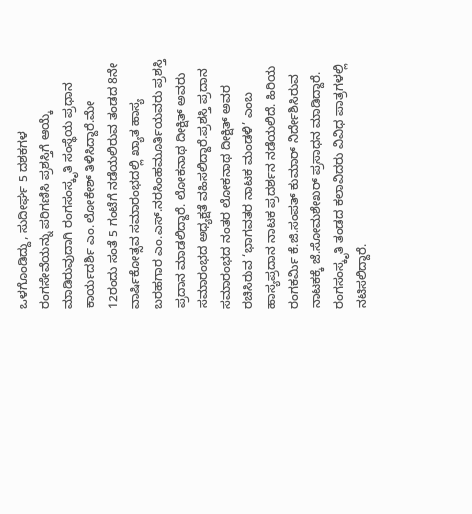ಒಳಗೊಂಡಿದ್ದು, ಸುದೀರ್ಘ 5 ದಶಕಗಳ ರಂಗಸೇವೆಯನ್ನು ಪರಿಗಣಿಸಿ ಪ್ರಶಸ್ತಿಗೆ ಆಯ್ಕೆ ಮಾಡಿರುವುದಾಗಿ ರಂಗಸಂಸ್ಕೃತಿ ಸಂಸ್ಥೆಯ ಪ್ರಧಾನ ಕಾರ್ಯದರ್ಶಿ ಎಂ.ಲೋಕೇಶ್ ತಿಳಿಸಿದ್ದಾರೆ.ಮೇ 12ರಂದು ಸಂತೆ 5 ಗಂಟೆಗೆ ನಡೆಯಲಿರುವ ತಂಡದ 8ನೇ ವಾರ್ಷಿಕೋತ್ಸವ ಸಮಾರಂಭದಲ್ಲಿ ಖ್ಯಾತ ಹಾಸ್ಯ ಬರಹಗಾರ ಎಂ.ಎಸ್.ನರಸಿಂಹಮೂರ್ತಿಯವರು ಪ್ರಶಸ್ತಿ ಪ್ರದಾನ ಮಾಡಲಿದ್ದಾರೆ. ಲೋಕನಾಥ ದೀಕ್ಷಿತ್ ಅವರು ಸಮಾರಂಭದ ಅಧ್ಯಕ್ಷತೆ ವಹಿಸಲಿದ್ದಾರೆ.ಪ್ರಶಸ್ತಿ ಪ್ರದಾನ ಸಮಾರಂಭದ ನಂತರ ಲೋಕನಾಥ ದೀಕ್ಷಿತ್ ಅವರ ರಚಿಸಿರುವ ‘ಭಾಗವತರ ನಾಟಕ ಮಂಡಳಿ’ ಎಂಬ ಹಾಸ್ಯಪ್ರದಾನ ನಾಟಕ ಪ್ರದರ್ಶನ ನಡೆಯಲಿದೆ. ಹಿರಿಯ ರಂಗಕರ್ಮಿ ಕೆ.ಜಿ.ಸಂಪತ್ ಕುಮಾರ್ ನಿರ್ದೇಶಿಸಿರುವ ನಾಟಕಕ್ಕೆ ಜೆ.ಸೋಮಶೇಖರ್ ಪ್ರಸಾಧನ ಮಾಡಿದ್ದಾರೆ. ರಂಗಸಂಸ್ಕೃತಿ ತಂಡದ ಕಲಾವಿದರು ವಿವಿಧ ಪಾತ್ರಗಳಲ್ಲಿ ನಟಿಸಲಿದ್ದಾರೆ.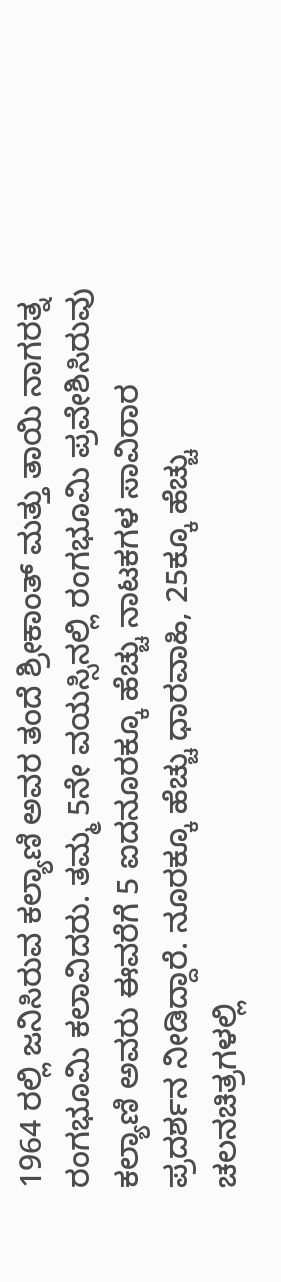1964 ರಲ್ಲಿ ಜನಿಸಿರುವ ಕಲ್ಯಾಣಿ ಅವರ ತಂದೆ ಶ್ರೀಕಾಂತ್ ಮತ್ತು ತಾಯಿ ನಾಗರತ್ನ ರಂಗಭೂಮಿ ಕಲಾವಿದರು. ತಮ್ಮ 5ನೇ ವಯಸ್ಸಿನಲ್ಲಿ ರಂಗಭೂಮಿ ಪ್ರವೇಶಿಸಿರುವು ಕಲ್ಯಾಣಿ ಅವರು ಈವರೆಗೆ 5 ಐದನೂರಕ್ಕೂ ಹೆಚ್ಚು ನಾಟಕಗಳ ಸಾವಿರಾರ ಪ್ರದರ್ಶನ ನೀಡಿದ್ದಾರೆ. ನೂರಕ್ಕೂ ಹೆಚ್ಚು ಧಾರವಾಹಿ, 25ಕ್ಕೂ ಹೆಚ್ಚು ಚಲನಚಿತ್ರಗಳಲ್ಲಿ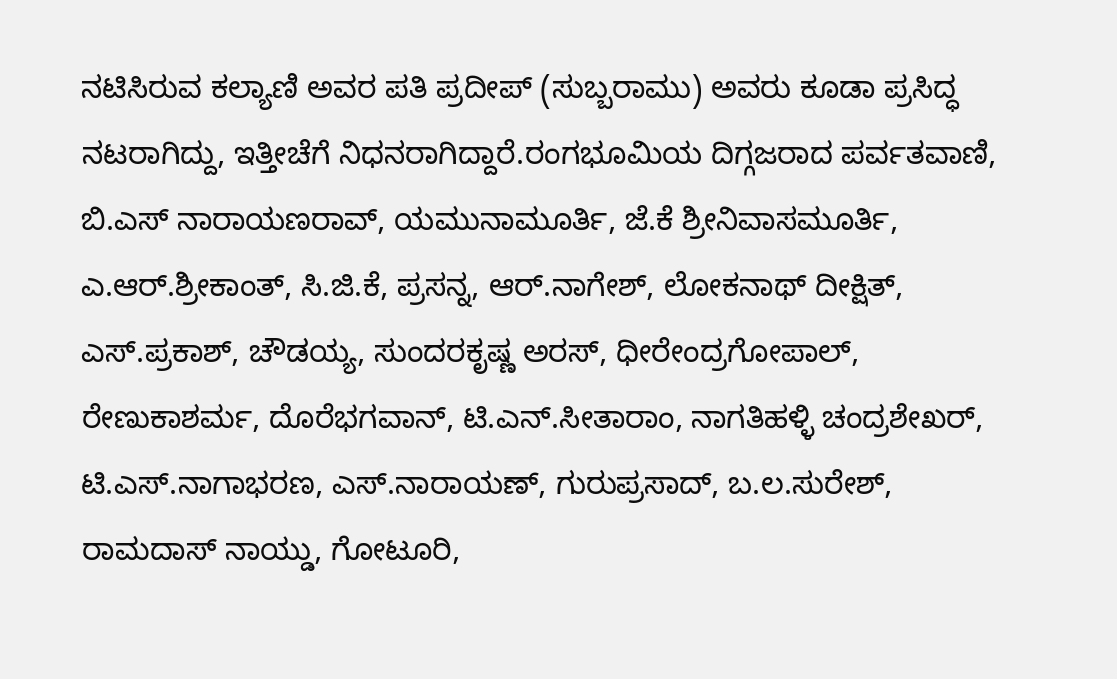ನಟಿಸಿರುವ ಕಲ್ಯಾಣಿ ಅವರ ಪತಿ ಪ್ರದೀಪ್ (ಸುಬ್ಬರಾಮು) ಅವರು ಕೂಡಾ ಪ್ರಸಿದ್ಧ ನಟರಾಗಿದ್ದು, ಇತ್ತೀಚೆಗೆ ನಿಧನರಾಗಿದ್ದಾರೆ.ರಂಗಭೂಮಿಯ ದಿಗ್ಗಜರಾದ ಪರ್ವತವಾಣಿ, ಬಿ.ಎಸ್ ನಾರಾಯಣರಾವ್, ಯಮುನಾಮೂರ್ತಿ, ಜೆ.ಕೆ ಶ್ರೀನಿವಾಸಮೂರ್ತಿ, ಎ.ಆರ್.ಶ್ರೀಕಾಂತ್, ಸಿ.ಜಿ.ಕೆ, ಪ್ರಸನ್ನ, ಆರ್.ನಾಗೇಶ್, ಲೋಕನಾಥ್ ದೀಕ್ಷಿತ್, ಎಸ್.ಪ್ರಕಾಶ್, ಚೌಡಯ್ಯ, ಸುಂದರಕೃಷ್ಣ ಅರಸ್, ಧೀರೇಂದ್ರಗೋಪಾಲ್, ರೇಣುಕಾಶರ್ಮ, ದೊರೆಭಗವಾನ್, ಟಿ.ಎನ್.ಸೀತಾರಾಂ, ನಾಗತಿಹಳ್ಳಿ ಚಂದ್ರಶೇಖರ್, ಟಿ.ಎಸ್.ನಾಗಾಭರಣ, ಎಸ್.ನಾರಾಯಣ್, ಗುರುಪ್ರಸಾದ್, ಬ.ಲ.ಸುರೇಶ್, ರಾಮದಾಸ್ ನಾಯ್ಡು, ಗೋಟೂರಿ,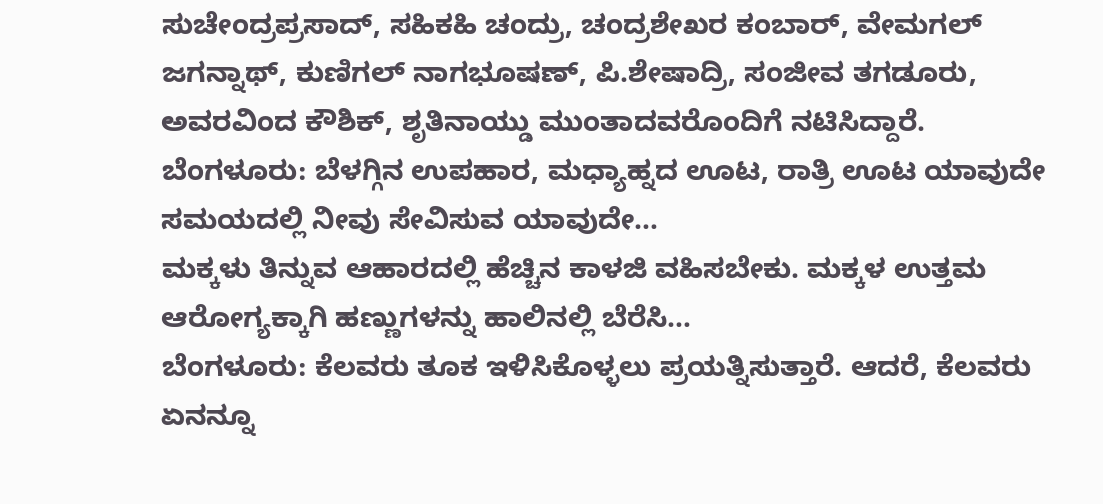ಸುಚೇಂದ್ರಪ್ರಸಾದ್, ಸಹಿಕಹಿ ಚಂದ್ರು, ಚಂದ್ರಶೇಖರ ಕಂಬಾರ್, ವೇಮಗಲ್ ಜಗನ್ನಾಥ್, ಕುಣಿಗಲ್ ನಾಗಭೂಷಣ್, ಪಿ.ಶೇಷಾದ್ರಿ, ಸಂಜೀವ ತಗಡೂರು, ಅವರವಿಂದ ಕೌಶಿಕ್, ಶೃತಿನಾಯ್ಡು ಮುಂತಾದವರೊಂದಿಗೆ ನಟಿಸಿದ್ದಾರೆ.
ಬೆಂಗಳೂರು: ಬೆಳಗ್ಗಿನ ಉಪಹಾರ, ಮಧ್ಯಾಹ್ನದ ಊಟ, ರಾತ್ರಿ ಊಟ ಯಾವುದೇ ಸಮಯದಲ್ಲಿ ನೀವು ಸೇವಿಸುವ ಯಾವುದೇ…
ಮಕ್ಕಳು ತಿನ್ನುವ ಆಹಾರದಲ್ಲಿ ಹೆಚ್ಚಿನ ಕಾಳಜಿ ವಹಿಸಬೇಕು. ಮಕ್ಕಳ ಉತ್ತಮ ಆರೋಗ್ಯಕ್ಕಾಗಿ ಹಣ್ಣುಗಳನ್ನು ಹಾಲಿನಲ್ಲಿ ಬೆರೆಸಿ…
ಬೆಂಗಳೂರು: ಕೆಲವರು ತೂಕ ಇಳಿಸಿಕೊಳ್ಳಲು ಪ್ರಯತ್ನಿಸುತ್ತಾರೆ. ಆದರೆ, ಕೆಲವರು ಏನನ್ನೂ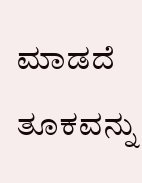ಮಾಡದೆ ತೂಕವನ್ನು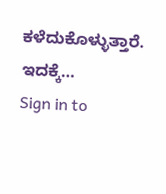ಕಳೆದುಕೊಳ್ಳುತ್ತಾರೆ. ಇದಕ್ಕೆ…
Sign in to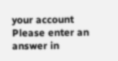your account
Please enter an answer in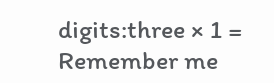digits:three × 1 =
Remember me